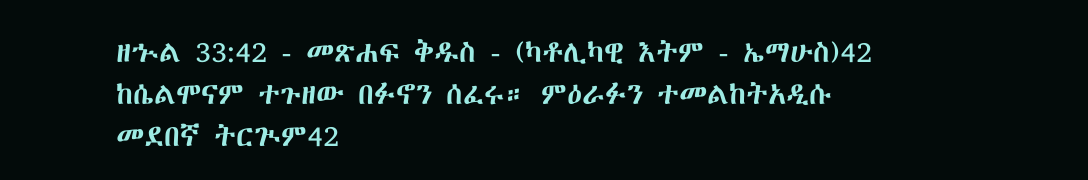ዘኍል 33:42 - መጽሐፍ ቅዱስ - (ካቶሊካዊ እትም - ኤማሁስ)42 ከሴልሞናም ተጉዘው በፉኖን ሰፈሩ። ምዕራፉን ተመልከትአዲሱ መደበኛ ትርጒም42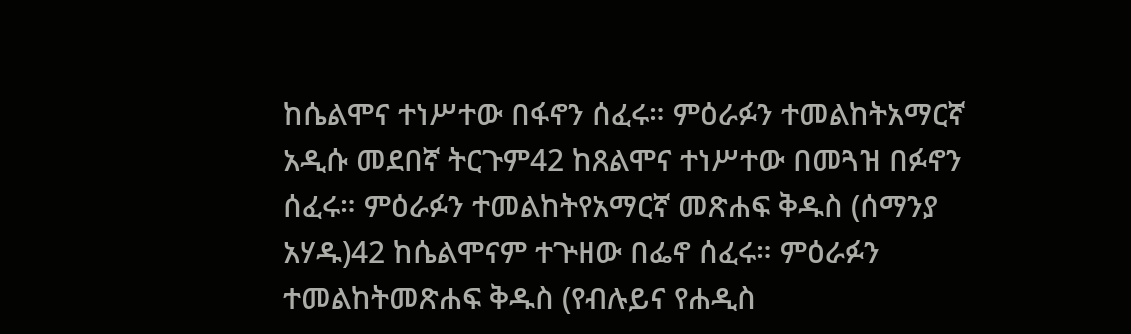ከሴልሞና ተነሥተው በፋኖን ሰፈሩ። ምዕራፉን ተመልከትአማርኛ አዲሱ መደበኛ ትርጉም42 ከጸልሞና ተነሥተው በመጓዝ በፉኖን ሰፈሩ። ምዕራፉን ተመልከትየአማርኛ መጽሐፍ ቅዱስ (ሰማንያ አሃዱ)42 ከሴልሞናም ተጕዘው በፌኖ ሰፈሩ። ምዕራፉን ተመልከትመጽሐፍ ቅዱስ (የብሉይና የሐዲስ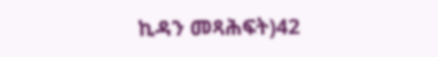ኪዳን መጻሕፍት)42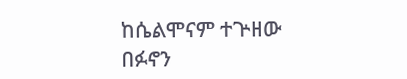ከሴልሞናም ተጕዘው በፉኖን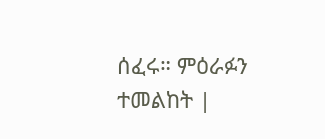ሰፈሩ። ምዕራፉን ተመልከት |